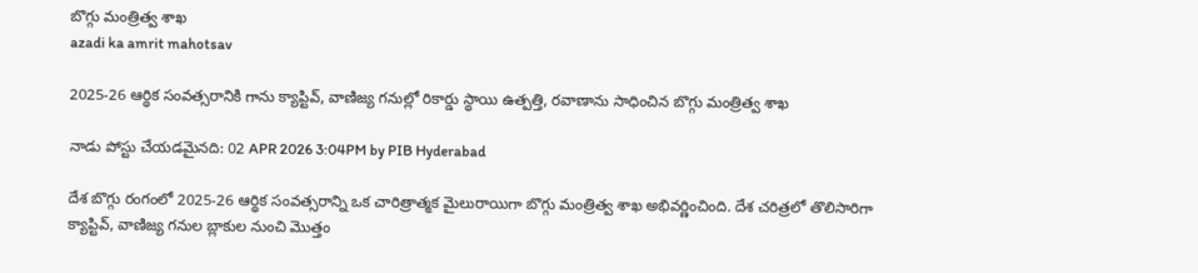బొగ్గు మంత్రిత్వ శాఖ
azadi ka amrit mahotsav

2025-26 ఆర్థిక సంవత్సరానికి గాను క్యాప్టివ్, వాణిజ్య గనుల్లో రికార్డు స్థాయి ఉత్పత్తి, రవాణాను సాధించిన బొగ్గు మంత్రిత్వ శాఖ

నాడు పోస్టు చేయడమైనది: 02 APR 2026 3:04PM by PIB Hyderabad

దేశ బొగ్గు రంగంలో 2025-26 ఆర్థిక సంవత్సరాన్ని ఒక చారిత్రాత్మక మైలురాయిగా బొగ్గు మంత్రిత్వ శాఖ అభివర్ణించింది. దేశ చరిత్రలో తొలిసారిగా క్యాప్టివ్, వాణిజ్య గనుల బ్లాకుల నుంచి మొత్తం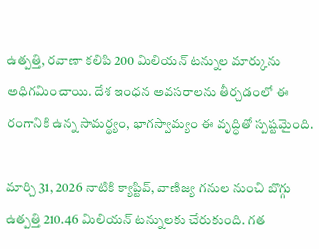ఉత్పత్తి, రవాణా కలిపి 200 మిలియన్ టన్నుల మార్కును అధిగమించాయి. దేశ ఇంధన అవసరాలను తీర్చడంలో ఈ రంగానికి ఉన్న సామర్థ్యం, భాగస్వామ్యం ఈ వృద్ధితో స్పష్టమైంది.

మార్చి 31, 2026 నాటికి క్యాప్టివ్, వాణిజ్య గనుల నుంచి బొగ్గు ఉత్పత్తి 210.46 మిలియన్ టన్నులకు చేరుకుంది. గత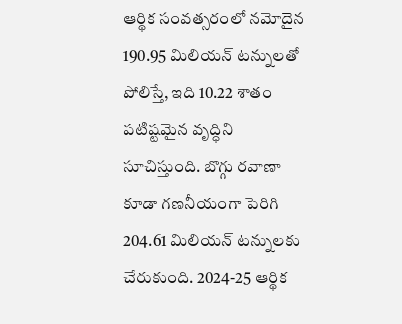ఆర్థిక సంవత్సరంలో నమోదైన 190.95 మిలియన్ టన్నులతో పోలిస్తే, ఇది 10.22 శాతం పటిష్టమైన వృద్ధిని సూచిస్తుంది. బొగ్గు రవాణా కూడా గణనీయంగా పెరిగి 204.61 మిలియన్ టన్నులకు చేరుకుంది. 2024-25 ఆర్థిక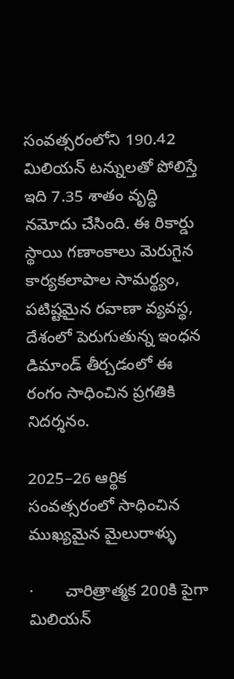సంవత్సరంలోని 190.42 మిలియన్ టన్నులతో పోలిస్తే ఇది 7.35 శాతం వృద్ధి నమోదు చేసింది. ఈ రికార్డు స్థాయి గణాంకాలు మెరుగైన కార్యకలాపాల సామర్థ్యం, పటిష్టమైన రవాణా వ్యవస్థ, దేశంలో పెరుగుతున్న ఇంధన డిమాండ్ తీర్చడంలో ఈ రంగం సాధించిన ప్రగతికి నిదర్శనం.

2025–26 ఆర్థిక సంవత్సరంలో సాధించిన ముఖ్యమైన మైలురాళ్ళు

·       చారిత్రాత్మక 200కి పైగా మిలియన్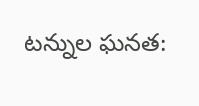టన్నుల ఘనత: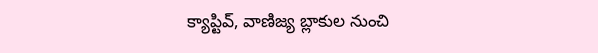క్యాప్టివ్, వాణిజ్య బ్లాకుల నుంచి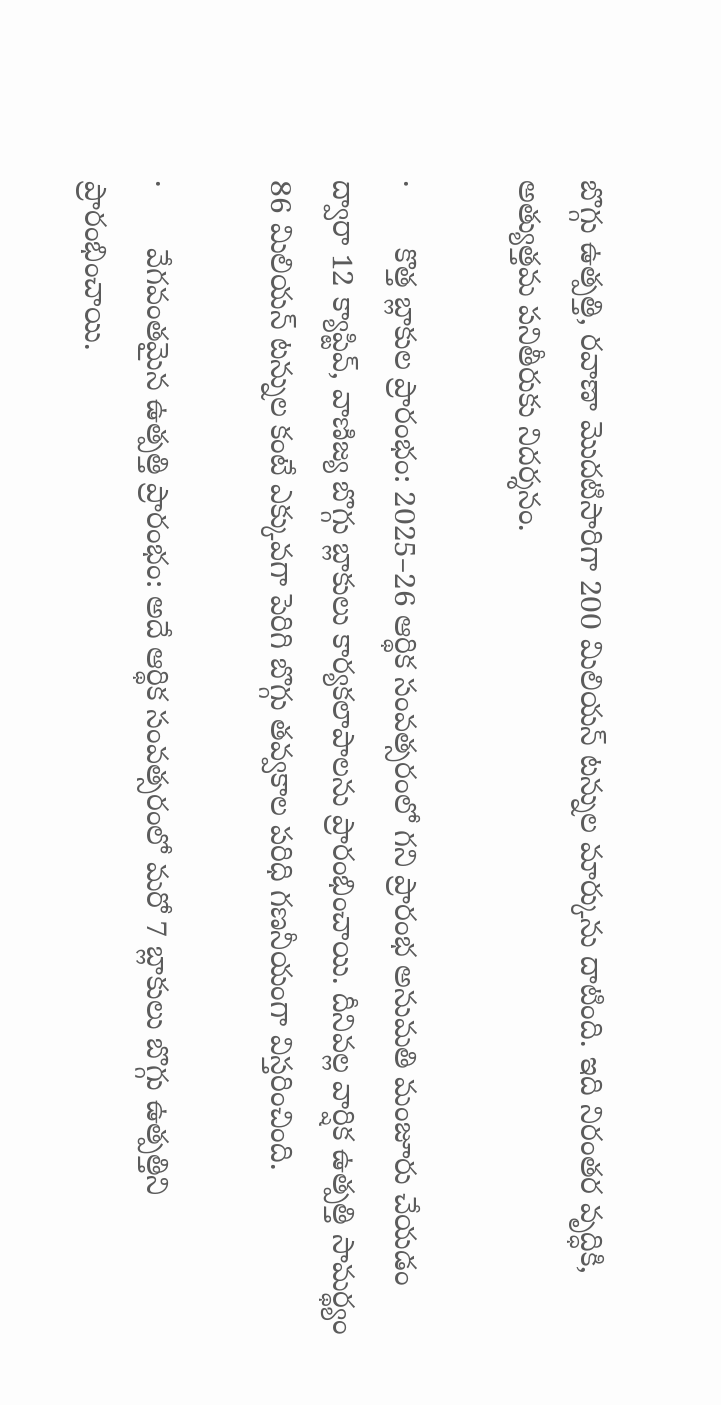బొగ్గు ఉత్పత్తి, రవాణా మొదటిసారిగా 200 మిలియన్ టన్నుల మార్కును దాటింది. ఇది నిరంతర వృద్ధికి, అత్యుత్తమ పనితీరుకు నిదర్శనం.

·       కొత్త బ్లాకుల ప్రారంభం: 2025–26 ఆర్థిక సంవత్సరంలో గని ప్రారంభ అనుమతి మంజూరు చేయడం ద్వారా 12 క్యాప్టివ్, వాణిజ్య బొగ్గు బ్లాకులు కార్యకలాపాలను ప్రారంభించాయి. దీనివల్ల వార్షిక ఉత్పత్తి సామర్థ్యం 86 మిలియన్ టన్నుల కంటే ఎక్కువగా పెరిగి బొగ్గు తవ్వకాల పరిధి గణనీయంగా విస్తరించింది.

·       వేగవంతమైన ఉత్పత్తి ప్రారంభం: అదే ఆర్థిక సంవత్సరంలో మరో 7 బ్లాకులు బొగ్గు ఉత్పత్తిని ప్రారంభించాయి.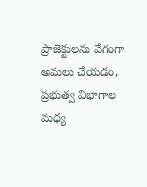ప్రాజెక్టులను వేగంగా అమలు చేయడం, ప్రభుత్వ విభాగాల మధ్య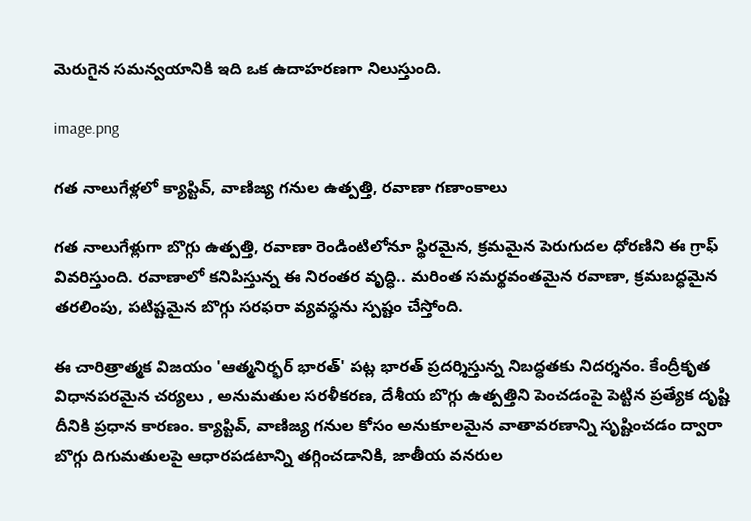మెరుగైన సమన్వయానికి ఇది ఒక ఉదాహరణగా నిలుస్తుంది.

image.png

గత నాలుగేళ్లలో క్యాప్టివ్, వాణిజ్య గనుల ఉత్పత్తి, రవాణా గణాంకాలు

గత నాలుగేళ్లుగా బొగ్గు ఉత్పత్తి, రవాణా రెండింటిలోనూ స్థిరమైన, క్రమమైన పెరుగుదల ధోరణిని ఈ గ్రాఫ్ వివరిస్తుంది. రవాణాలో కనిపిస్తున్న ఈ నిరంతర వృద్ధి.. మరింత సమర్థవంతమైన రవాణా, క్రమబద్ధమైన తరలింపు, పటిష్టమైన బొగ్గు సరఫరా వ్యవస్థను స్పష్టం చేస్తోంది.

ఈ చారిత్రాత్మక విజయం 'ఆత్మనిర్భర్ భారత్' పట్ల భారత్‌ ప్రదర్శిస్తున్న నిబద్ధతకు నిదర్శనం. కేంద్రీకృత విధానపరమైన చర్యలు , అనుమతుల సరళీకరణ, దేశీయ బొగ్గు ఉత్పత్తిని పెంచడంపై పెట్టిన ప్రత్యేక దృష్టి దీనికి ప్రధాన కారణం. క్యాప్టివ్, వాణిజ్య గనుల కోసం అనుకూలమైన వాతావరణాన్ని సృష్టించడం ద్వారా బొగ్గు దిగుమతులపై ఆధారపడటాన్ని తగ్గించడానికి, జాతీయ వనరుల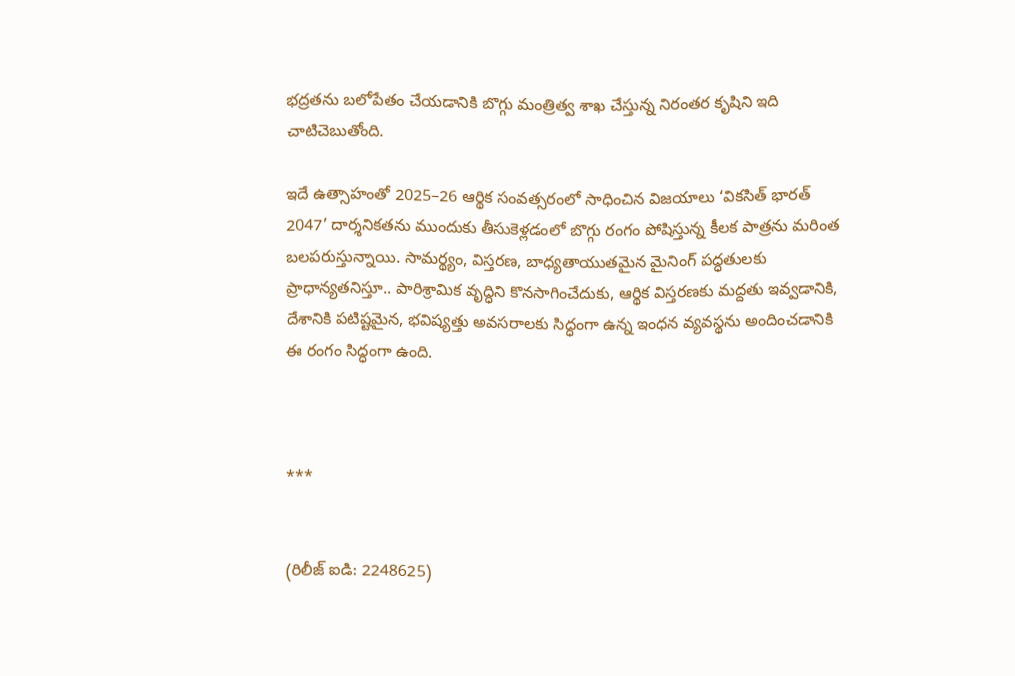భద్రతను బలోపేతం చేయడానికి బొగ్గు మంత్రిత్వ శాఖ చేస్తున్న నిరంతర కృషిని ఇది చాటిచెబుతోంది.

ఇదే ఉత్సాహంతో 2025–26 ఆర్థిక సంవత్సరంలో సాధించిన విజయాలు ‘వికసిత్‌ భారత్ 2047’ దార్శనికతను ముందుకు తీసుకెళ్లడంలో బొగ్గు రంగం పోషిస్తున్న కీలక పాత్రను మరింత బలపరుస్తున్నాయి. సామర్థ్యం, విస్తరణ, బాధ్యతాయుతమైన మైనింగ్ పద్ధతులకు ప్రాధాన్యతనిస్తూ.. పారిశ్రామిక వృద్ధిని కొనసాగించేదుకు, ఆర్థిక విస్తరణకు మద్దతు ఇవ్వడానికి, దేశానికి పటిష్టమైన, భవిష్యత్తు అవసరాలకు సిద్ధంగా ఉన్న ఇంధన వ్యవస్థను అందించడానికి ఈ రంగం సిద్ధంగా ఉంది.



***


(రిలీజ్ ఐడి: 2248625)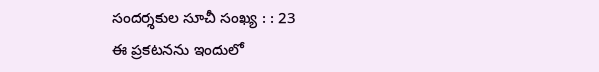సందర్శకుల సూచీ సంఖ్య : : 23
ఈ ప్రకటనను ఇందులో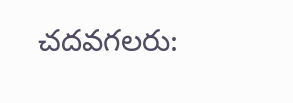చదవగలరు: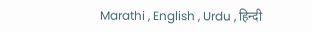Marathi , English , Urdu , हिन्दी